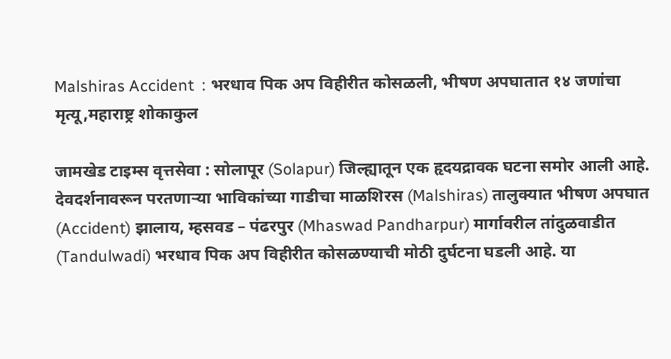Malshiras Accident  : भरधाव पिक अप विहीरीत कोसळली, भीषण अपघातात १४ जणांचा मृत्यू,महाराष्ट्र शोकाकुल

जामखेड टाइम्स वृत्तसेवा : सोलापूर (Solapur) जिल्ह्यातून एक हृदयद्रावक घटना समोर आली आहे. देवदर्शनावरून परतणाऱ्या भाविकांच्या गाडीचा माळशिरस (Malshiras) तालुक्यात भीषण अपघात (Accident) झालाय, म्हसवड – पंढरपुर (Mhaswad Pandharpur) मार्गावरील तांदुळवाडीत (Tandulwadi) भरधाव पिक अप विहीरीत कोसळण्याची मोठी दुर्घटना घडली आहे. या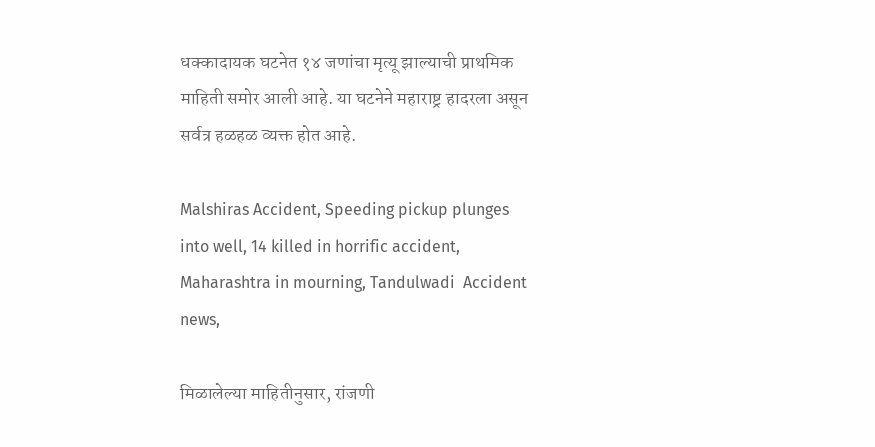धक्कादायक घटनेत १४ जणांचा मृत्यू झाल्याची प्राथमिक माहिती समोर आली आहे. या घटनेने महाराष्ट्र हादरला असून सर्वत्र हळहळ व्यक्त होत आहे.

Malshiras Accident, Speeding pickup plunges into well, 14 killed in horrific accident, Maharashtra in mourning, Tandulwadi  Accident news,

मिळालेल्या माहितीनुसार, रांजणी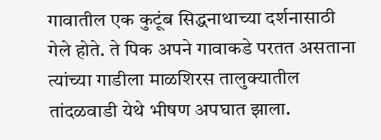गावातील एक कुटूंब सिद्धनाथाच्या दर्शनासाठी गेले होते. ते पिक अपने गावाकडे परतत असताना त्यांच्या गाडीला माळशिरस तालुक्यातील तांदळवाडी येथे भीषण अपघात झाला.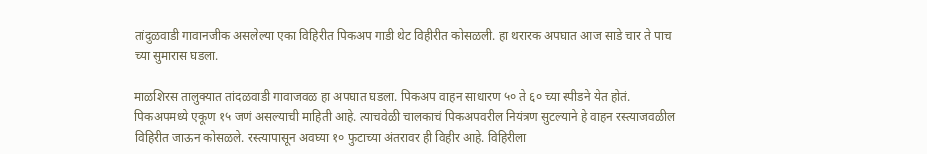तांदुळवाडी गावानजीक असलेल्या एका विहिरीत पिकअप गाडी थेट विहीरीत कोसळली. हा थरारक अपघात आज साडे चार ते पाच च्या सुमारास घडला.

माळशिरस तालुक्यात तांदळवाडी गावाजवळ हा अपघात घडला. पिकअप वाहन साधारण ५० ते ६० च्या स्पीडने येत होतं. पिकअपमध्ये एकूण १५ जणं असल्याची माहिती आहे. त्याचवेळी चालकाचं पिकअपवरील नियंत्रण सुटल्याने हे वाहन रस्त्याजवळील विहिरीत जाऊन कोसळले. रस्त्यापासून अवघ्या १० फुटाच्या अंतरावर ही विहीर आहे. विहिरीला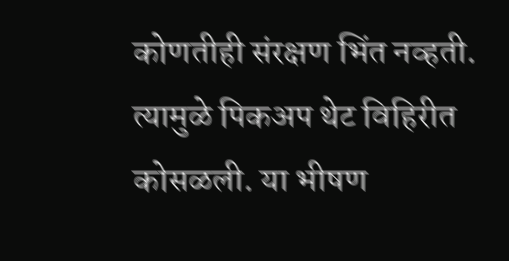कोणतीही संरक्षण भिंत नव्हती. त्यामुळे पिकअप थेट विहिरीत कोसळली. या भीषण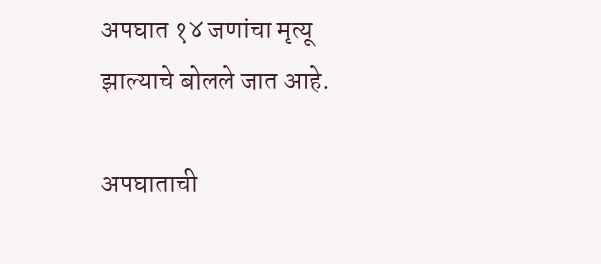अपघात १४ जणांचा मृत्यू झाल्याचे बोलले जात आहे.

अपघाताची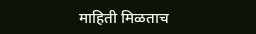माहिती मिळताच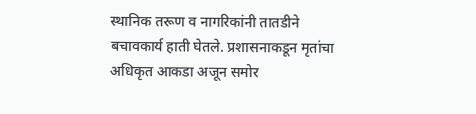स्थानिक तरूण व नागरिकांनी तातडीने बचावकार्य हाती घेतले. प्रशासनाकडून मृतांचा अधिकृत आकडा अजून समोर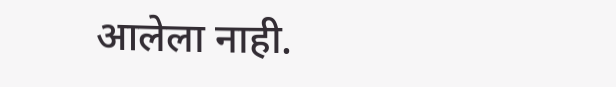आलेला नाही.